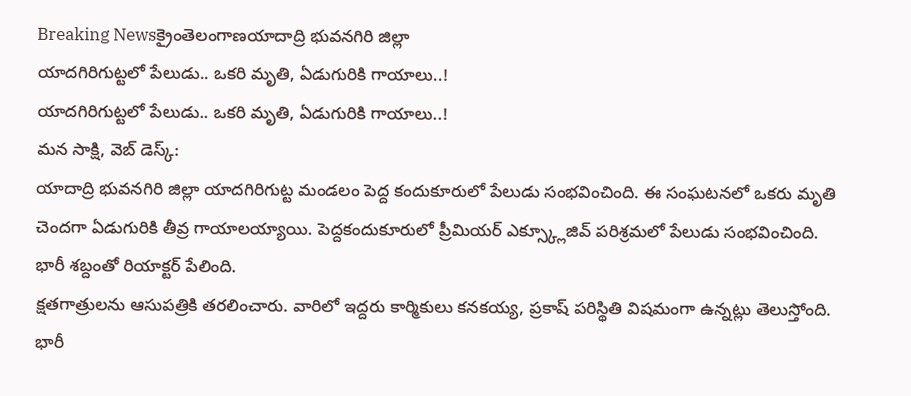Breaking Newsక్రైంతెలంగాణయాదాద్రి భువనగిరి జిల్లా
యాదగిరిగుట్టలో పేలుడు.. ఒకరి మృతి, ఏడుగురికి గాయాలు..!
యాదగిరిగుట్టలో పేలుడు.. ఒకరి మృతి, ఏడుగురికి గాయాలు..!
మన సాక్షి, వెబ్ డెస్క్:
యాదాద్రి భువనగిరి జిల్లా యాదగిరిగుట్ట మండలం పెద్ద కందుకూరులో పేలుడు సంభవించింది. ఈ సంఘటనలో ఒకరు మృతి చెందగా ఏడుగురికి తీవ్ర గాయాలయ్యాయి. పెద్దకందుకూరులో ప్రీమియర్ ఎక్స్క్లూజివ్ పరిశ్రమలో పేలుడు సంభవించింది. భారీ శబ్దంతో రియాక్టర్ పేలింది.
క్షతగాత్రులను ఆసుపత్రికి తరలించారు. వారిలో ఇద్దరు కార్మికులు కనకయ్య, ప్రకాష్ పరిస్థితి విషమంగా ఉన్నట్లు తెలుస్తోంది. భారీ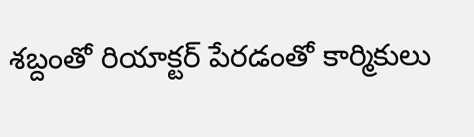శబ్దంతో రియాక్టర్ పేరడంతో కార్మికులు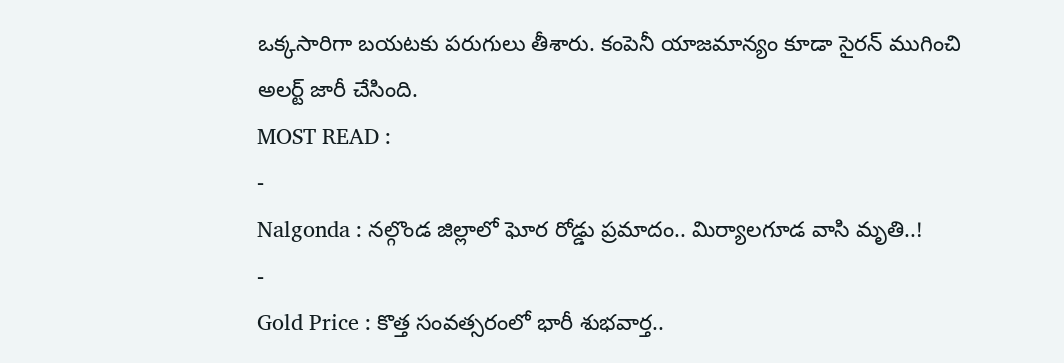ఒక్కసారిగా బయటకు పరుగులు తీశారు. కంపెనీ యాజమాన్యం కూడా సైరన్ ముగించి అలర్ట్ జారీ చేసింది.
MOST READ :
-
Nalgonda : నల్గొండ జిల్లాలో ఘోర రోడ్డు ప్రమాదం.. మిర్యాలగూడ వాసి మృతి..!
-
Gold Price : కొత్త సంవత్సరంలో భారీ శుభవార్త..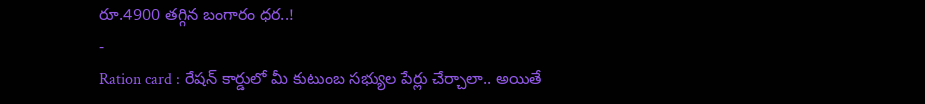రూ.4900 తగ్గిన బంగారం ధర..!
-
Ration card : రేషన్ కార్డులో మీ కుటుంబ సభ్యుల పేర్లు చేర్చాలా.. అయితే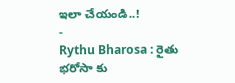ఇలా చేయండి..!
-
Rythu Bharosa : రైతు భరోసా కు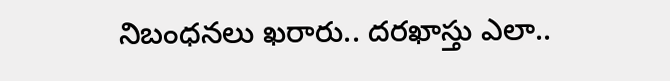నిబంధనలు ఖరారు.. దరఖాస్తు ఎలా..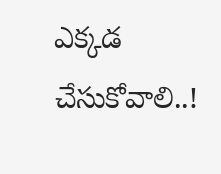ఎక్కడ చేసుకోవాలి..!